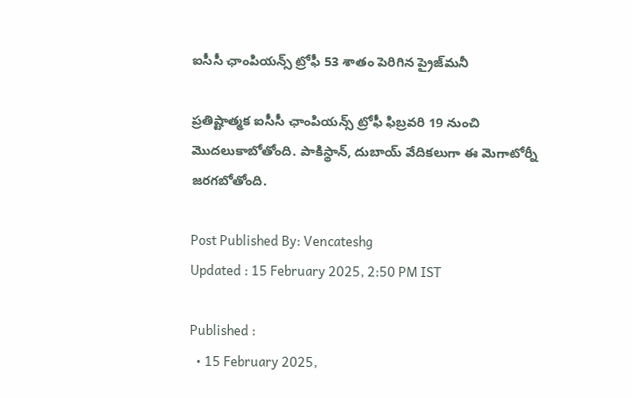ఐసీసీ ఛాంపియన్స్ ట్రోఫీ 53 శాతం పెరిగిన ప్రైజ్‌మనీ

ప్రతిష్టాత్మక ఐసీసీ ఛాంపియన్స్ ట్రోఫీ ఫిబ్రవరి 19 నుంచి మొదలుకాబోతోంది. పాకిస్థాన్, దుబాయ్ వేదికలుగా ఈ మెగాటోర్నీ జరగబోతోంది.

Post Published By: Vencateshg
Updated : 15 February 2025, 2:50 PM IST

Published :
  • 15 February 2025,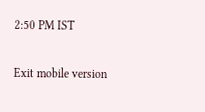2:50 PM IST

Exit mobile version